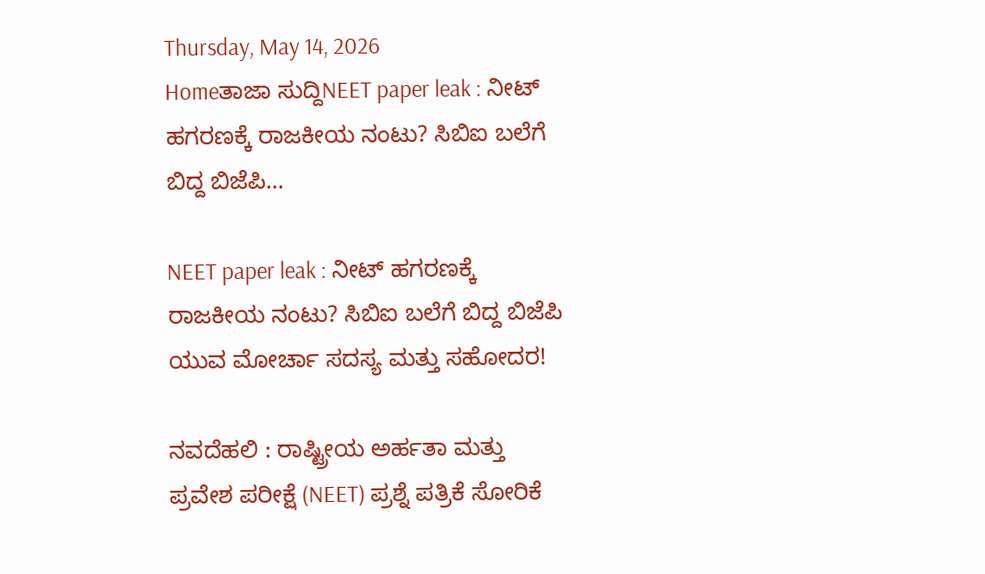Thursday, May 14, 2026
Homeತಾಜಾ ಸುದ್ದಿNEET paper leak : ನೀಟ್ ಹಗರಣಕ್ಕೆ ರಾಜಕೀಯ ನಂಟು? ಸಿಬಿಐ ಬಲೆಗೆ ಬಿದ್ದ ಬಿಜೆಪಿ...

NEET paper leak : ನೀಟ್ ಹಗರಣಕ್ಕೆ ರಾಜಕೀಯ ನಂಟು? ಸಿಬಿಐ ಬಲೆಗೆ ಬಿದ್ದ ಬಿಜೆಪಿ ಯುವ ಮೋರ್ಚಾ ಸದಸ್ಯ ಮತ್ತು ಸಹೋದರ!

ನವದೆಹಲಿ : ರಾಷ್ಟ್ರೀಯ ಅರ್ಹತಾ ಮತ್ತು ಪ್ರವೇಶ ಪರೀಕ್ಷೆ (NEET) ಪ್ರಶ್ನೆ ಪತ್ರಿಕೆ ಸೋರಿಕೆ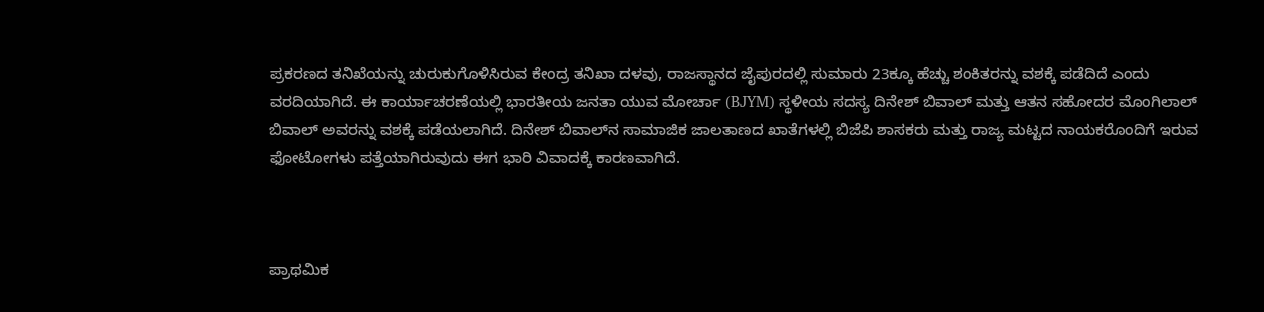ಪ್ರಕರಣದ ತನಿಖೆಯನ್ನು ಚುರುಕುಗೊಳಿಸಿರುವ ಕೇಂದ್ರ ತನಿಖಾ ದಳವು, ರಾಜಸ್ಥಾನದ ಜೈಪುರದಲ್ಲಿ ಸುಮಾರು 23ಕ್ಕೂ ಹೆಚ್ಚು ಶಂಕಿತರನ್ನು ವಶಕ್ಕೆ ಪಡೆದಿದೆ ಎಂದು ವರದಿಯಾಗಿದೆ. ಈ ಕಾರ್ಯಾಚರಣೆಯಲ್ಲಿ ಭಾರತೀಯ ಜನತಾ ಯುವ ಮೋರ್ಚಾ (BJYM) ಸ್ಥಳೀಯ ಸದಸ್ಯ ದಿನೇಶ್ ಬಿವಾಲ್ ಮತ್ತು ಆತನ ಸಹೋದರ ಮೊಂಗಿಲಾಲ್ ಬಿವಾಲ್ ಅವರನ್ನು ವಶಕ್ಕೆ ಪಡೆಯಲಾಗಿದೆ. ದಿನೇಶ್ ಬಿವಾಲ್‌ನ ಸಾಮಾಜಿಕ ಜಾಲತಾಣದ ಖಾತೆಗಳಲ್ಲಿ ಬಿಜೆಪಿ ಶಾಸಕರು ಮತ್ತು ರಾಜ್ಯ ಮಟ್ಟದ ನಾಯಕರೊಂದಿಗೆ ಇರುವ ಫೋಟೋಗಳು ಪತ್ತೆಯಾಗಿರುವುದು ಈಗ ಭಾರಿ ವಿವಾದಕ್ಕೆ ಕಾರಣವಾಗಿದೆ.



ಪ್ರಾಥಮಿಕ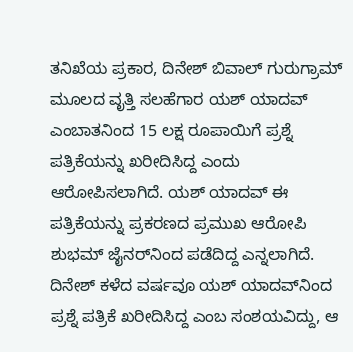ತನಿಖೆಯ ಪ್ರಕಾರ, ದಿನೇಶ್ ಬಿವಾಲ್ ಗುರುಗ್ರಾಮ್ ಮೂಲದ ವೃತ್ತಿ ಸಲಹೆಗಾರ ಯಶ್ ಯಾದವ್ ಎಂಬಾತನಿಂದ 15 ಲಕ್ಷ ರೂಪಾಯಿಗೆ ಪ್ರಶ್ನೆ ಪತ್ರಿಕೆಯನ್ನು ಖರೀದಿಸಿದ್ದ ಎಂದು ಆರೋಪಿಸಲಾಗಿದೆ. ಯಶ್ ಯಾದವ್ ಈ ಪತ್ರಿಕೆಯನ್ನು ಪ್ರಕರಣದ ಪ್ರಮುಖ ಆರೋಪಿ ಶುಭಮ್ ಜೈನರ್‌ನಿಂದ ಪಡೆದಿದ್ದ ಎನ್ನಲಾಗಿದೆ. ದಿನೇಶ್ ಕಳೆದ ವರ್ಷವೂ ಯಶ್ ಯಾದವ್‌ನಿಂದ ಪ್ರಶ್ನೆ ಪತ್ರಿಕೆ ಖರೀದಿಸಿದ್ದ ಎಂಬ ಸಂಶಯವಿದ್ದು, ಆ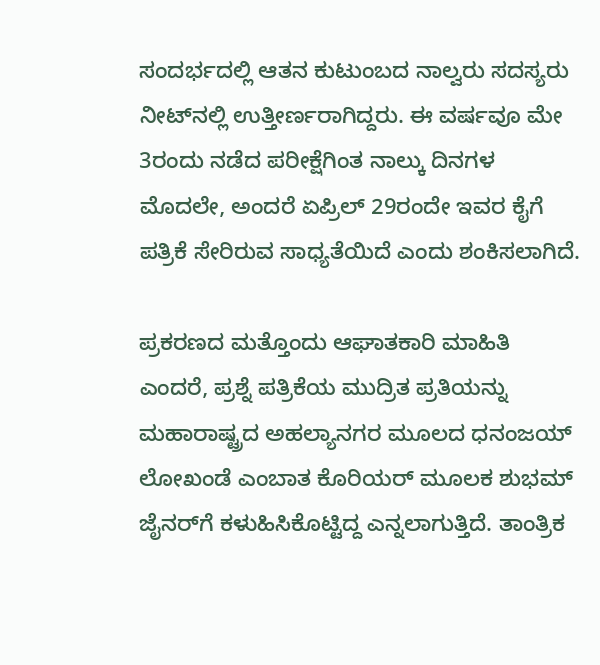ಸಂದರ್ಭದಲ್ಲಿ ಆತನ ಕುಟುಂಬದ ನಾಲ್ವರು ಸದಸ್ಯರು ನೀಟ್‌ನಲ್ಲಿ ಉತ್ತೀರ್ಣರಾಗಿದ್ದರು. ಈ ವರ್ಷವೂ ಮೇ 3ರಂದು ನಡೆದ ಪರೀಕ್ಷೆಗಿಂತ ನಾಲ್ಕು ದಿನಗಳ ಮೊದಲೇ, ಅಂದರೆ ಏಪ್ರಿಲ್ 29ರಂದೇ ಇವರ ಕೈಗೆ ಪತ್ರಿಕೆ ಸೇರಿರುವ ಸಾಧ್ಯತೆಯಿದೆ ಎಂದು ಶಂಕಿಸಲಾಗಿದೆ.

ಪ್ರಕರಣದ ಮತ್ತೊಂದು ಆಘಾತಕಾರಿ ಮಾಹಿತಿ ಎಂದರೆ, ಪ್ರಶ್ನೆ ಪತ್ರಿಕೆಯ ಮುದ್ರಿತ ಪ್ರತಿಯನ್ನು ಮಹಾರಾಷ್ಟ್ರದ ಅಹಲ್ಯಾನಗರ ಮೂಲದ ಧನಂಜಯ್ ಲೋಖಂಡೆ ಎಂಬಾತ ಕೊರಿಯರ್ ಮೂಲಕ ಶುಭಮ್ ಜೈನರ್‌ಗೆ ಕಳುಹಿಸಿಕೊಟ್ಟಿದ್ದ ಎನ್ನಲಾಗುತ್ತಿದೆ. ತಾಂತ್ರಿಕ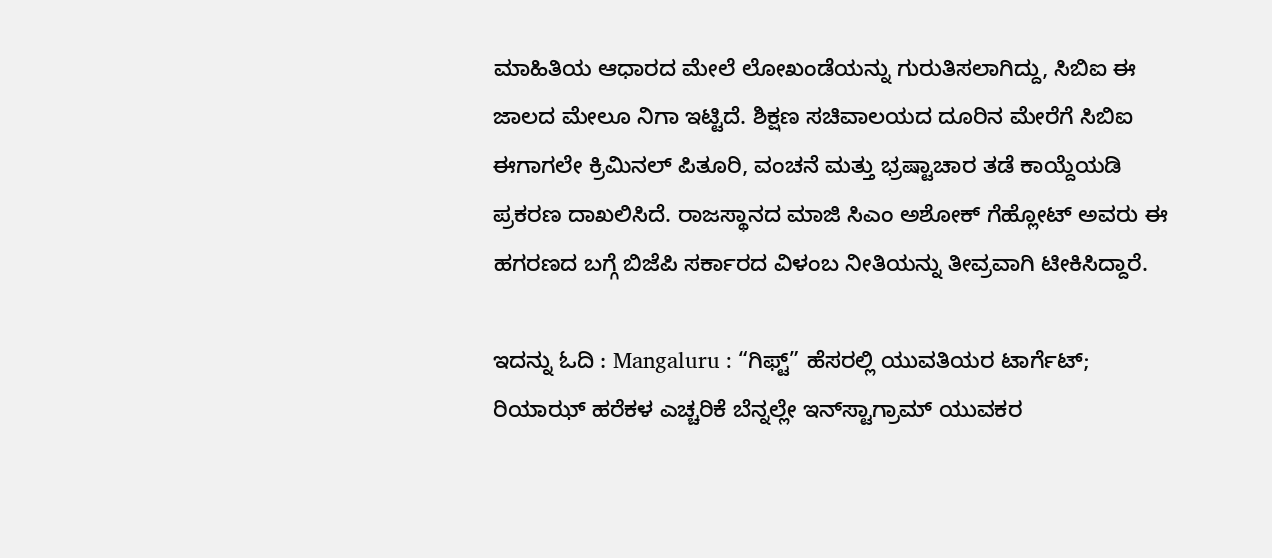ಮಾಹಿತಿಯ ಆಧಾರದ ಮೇಲೆ ಲೋಖಂಡೆಯನ್ನು ಗುರುತಿಸಲಾಗಿದ್ದು, ಸಿಬಿಐ ಈ ಜಾಲದ ಮೇಲೂ ನಿಗಾ ಇಟ್ಟಿದೆ. ಶಿಕ್ಷಣ ಸಚಿವಾಲಯದ ದೂರಿನ ಮೇರೆಗೆ ಸಿಬಿಐ ಈಗಾಗಲೇ ಕ್ರಿಮಿನಲ್ ಪಿತೂರಿ, ವಂಚನೆ ಮತ್ತು ಭ್ರಷ್ಟಾಚಾರ ತಡೆ ಕಾಯ್ದೆಯಡಿ ಪ್ರಕರಣ ದಾಖಲಿಸಿದೆ. ರಾಜಸ್ಥಾನದ ಮಾಜಿ ಸಿಎಂ ಅಶೋಕ್ ಗೆಹ್ಲೋಟ್ ಅವರು ಈ ಹಗರಣದ ಬಗ್ಗೆ ಬಿಜೆಪಿ ಸರ್ಕಾರದ ವಿಳಂಬ ನೀತಿಯನ್ನು ತೀವ್ರವಾಗಿ ಟೀಕಿಸಿದ್ದಾರೆ.

ಇದನ್ನು ಓದಿ : Mangaluru : “ಗಿಫ್ಟ್” ಹೆಸರಲ್ಲಿ ಯುವತಿಯರ ಟಾರ್ಗೆಟ್; ರಿಯಾಝ್ ಹರೆಕಳ ಎಚ್ಚರಿಕೆ ಬೆನ್ನಲ್ಲೇ ಇನ್‌ಸ್ಟಾಗ್ರಾಮ್ ಯುವಕರ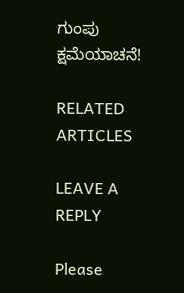ಗುಂಪು ಕ್ಷಮೆಯಾಚನೆ!

RELATED ARTICLES

LEAVE A REPLY

Please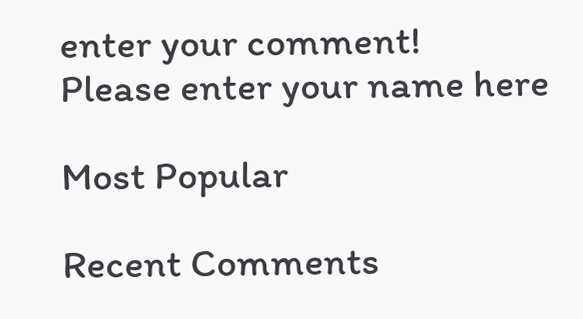enter your comment!
Please enter your name here

Most Popular

Recent Comments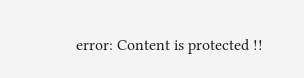error: Content is protected !!